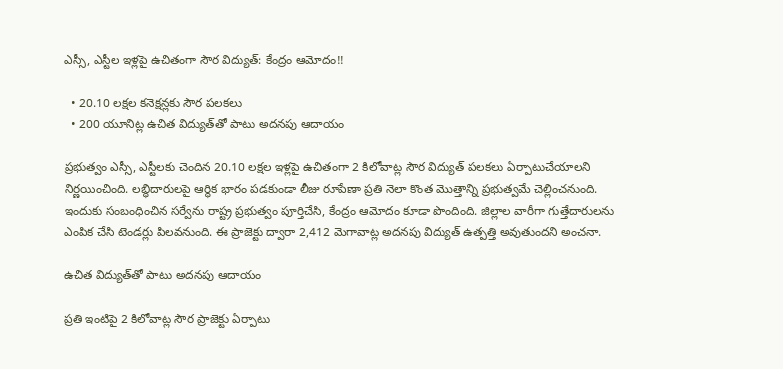ఎస్సీ, ఎస్టీల ఇళ్లపై ఉచితంగా సౌర విద్యుత్‌: కేంద్రం ఆమోదం!!

  • 20.10 లక్షల కనెక్షన్లకు సౌర పలకలు
  • 200 యూనిట్ల ఉచిత విద్యుత్‌తో పాటు అదనపు ఆదాయం

ప్రభుత్వం ఎస్సీ, ఎస్టీలకు చెందిన 20.10 లక్షల ఇళ్లపై ఉచితంగా 2 కిలోవాట్ల సౌర విద్యుత్‌ పలకలు ఏర్పాటుచేయాలని నిర్ణయించింది. లబ్ధిదారులపై ఆర్థిక భారం పడకుండా లీజు రూపేణా ప్రతి నెలా కొంత మొత్తాన్ని ప్రభుత్వమే చెల్లించనుంది. ఇందుకు సంబంధించిన సర్వేను రాష్ట్ర ప్రభుత్వం పూర్తిచేసి, కేంద్రం ఆమోదం కూడా పొందింది. జిల్లాల వారీగా గుత్తేదారులను ఎంపిక చేసి టెండర్లు పిలవనుంది. ఈ ప్రాజెక్టు ద్వారా 2,412 మెగావాట్ల అదనపు విద్యుత్‌ ఉత్పత్తి అవుతుందని అంచనా.

ఉచిత విద్యుత్‌తో పాటు అదనపు ఆదాయం

ప్రతి ఇంటిపై 2 కిలోవాట్ల సౌర ప్రాజెక్టు ఏర్పాటు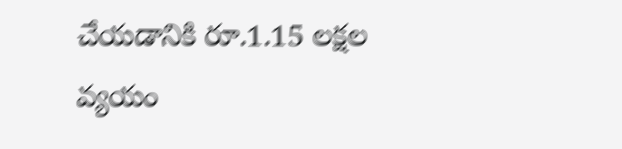చేయడానికి రూ.1.15 లక్షల వ్యయం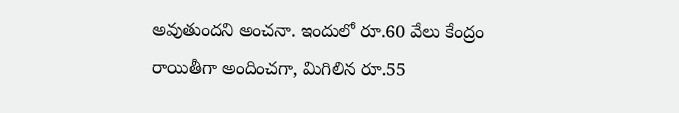అవుతుందని అంచనా. ఇందులో రూ.60 వేలు కేంద్రం రాయితీగా అందించగా, మిగిలిన రూ.55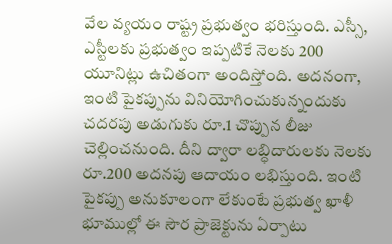వేల వ్యయం రాష్ట్ర ప్రభుత్వం భరిస్తుంది. ఎస్సీ, ఎస్టీలకు ప్రభుత్వం ఇప్పటికే నెలకు 200 యూనిట్లు ఉచితంగా అందిస్తోంది. అదనంగా, ఇంటి పైకప్పును వినియోగించుకున్నందుకు చదరపు అడుగుకు రూ.1 చొప్పున లీజు చెల్లించనుంది. దీని ద్వారా లబ్ధిదారులకు నెలకు రూ.200 అదనపు ఆదాయం లభిస్తుంది. ఇంటి పైకప్పు అనుకూలంగా లేకుంటే ప్రభుత్వ ఖాళీ భూముల్లో ఈ సౌర ప్రాజెక్టును ఏర్పాటు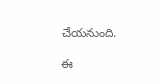చేయనుంది.

ఈ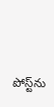పోస్ట్‌ను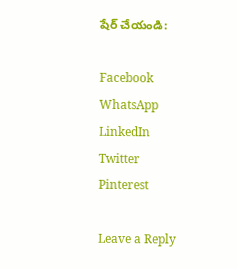షేర్ చేయండి:

Facebook
WhatsApp
LinkedIn
Twitter
Pinterest

Leave a Reply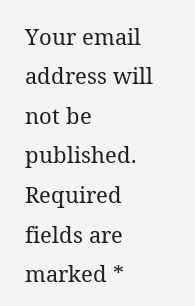Your email address will not be published. Required fields are marked *